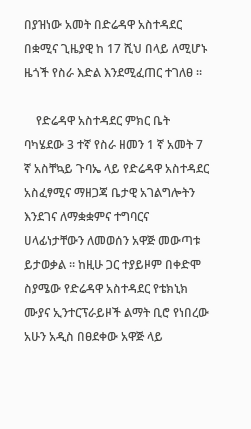በያዝነው አመት በድሬዳዋ አስተዳደር በቋሚና ጊዜያዊ ከ 17 ሺህ በላይ ለሚሆኑ ዜጎች የስራ እድል እንደሚፈጠር ተገለፀ ።

    የድሬዳዋ አስተዳደር ምክር ቤት ባካሄደው 3 ተኛ የስራ ዘመን 1 ኛ አመት 7 ኛ አስቸኳይ ጉባኤ ላይ የድሬዳዋ አስተዳደር አስፈፃሚና ማዘጋጃ ቤታዊ አገልግሎትን እንደገና ለማቋቋምና ተግባርና ሀላፊነታቸውን ለመወሰን አዋጅ መውጣቱ ይታወቃል ። ከዚሁ ጋር ተያይዞም በቀድሞ ስያሜው የድሬዳዋ አስተዳደር የቴክኒክ ሙያና ኢንተርፕራይዞች ልማት ቢሮ የነበረው አሁን አዲስ በፀደቀው አዋጅ ላይ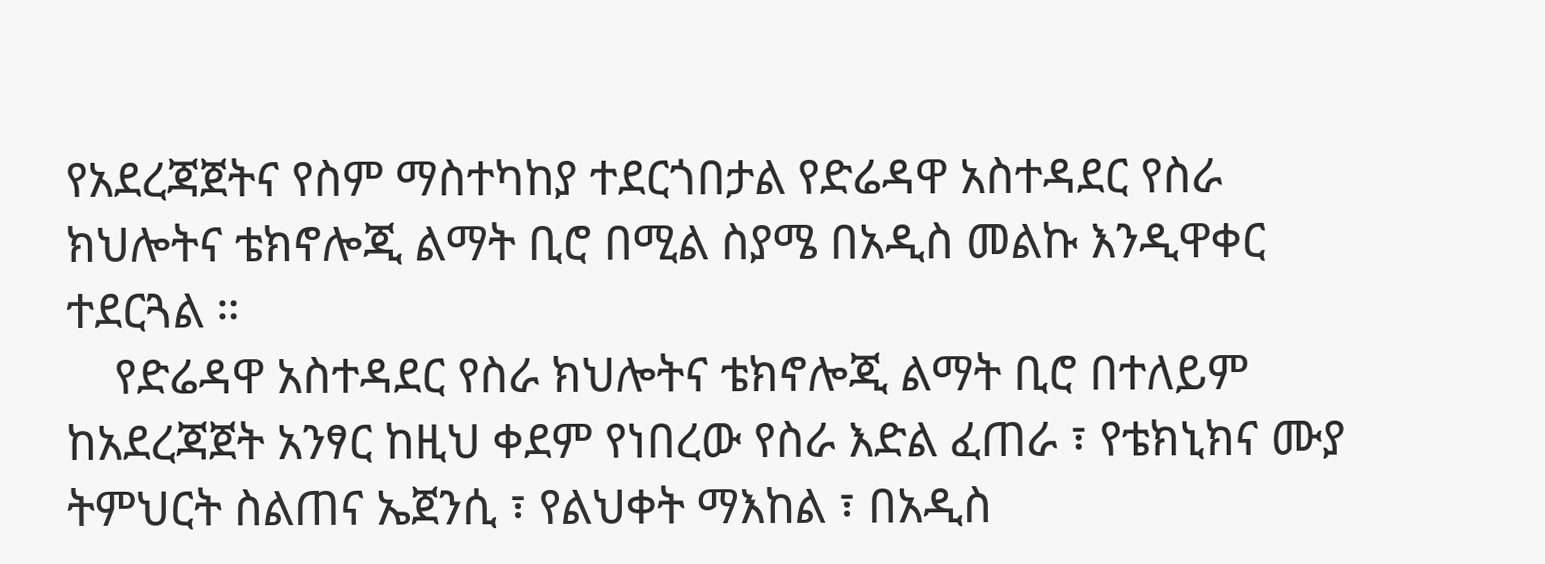የአደረጃጀትና የስም ማስተካከያ ተደርጎበታል የድሬዳዋ አስተዳደር የስራ ክህሎትና ቴክኖሎጂ ልማት ቢሮ በሚል ስያሜ በአዲስ መልኩ እንዲዋቀር ተደርጓል ።
    የድሬዳዋ አስተዳደር የስራ ክህሎትና ቴክኖሎጂ ልማት ቢሮ በተለይም ከአደረጃጀት አንፃር ከዚህ ቀደም የነበረው የስራ እድል ፈጠራ ፣ የቴክኒክና ሙያ ትምህርት ስልጠና ኤጀንሲ ፣ የልህቀት ማእከል ፣ በአዲስ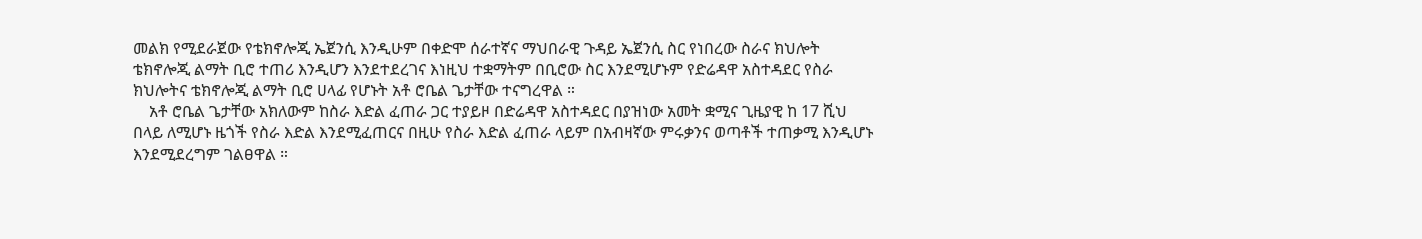መልክ የሚደራጀው የቴክኖሎጂ ኤጀንሲ እንዲሁም በቀድሞ ሰራተኛና ማህበራዊ ጉዳይ ኤጀንሲ ስር የነበረው ስራና ክህሎት ቴክኖሎጂ ልማት ቢሮ ተጠሪ እንዲሆን እንደተደረገና እነዚህ ተቋማትም በቢሮው ስር እንደሚሆኑም የድሬዳዋ አስተዳደር የስራ ክህሎትና ቴክኖሎጂ ልማት ቢሮ ሀላፊ የሆኑት አቶ ሮቤል ጌታቸው ተናግረዋል ።
    አቶ ሮቤል ጌታቸው አክለውም ከስራ እድል ፈጠራ ጋር ተያይዞ በድሬዳዋ አስተዳደር በያዝነው አመት ቋሚና ጊዜያዊ ከ 17 ሺህ በላይ ለሚሆኑ ዜጎች የስራ እድል እንደሚፈጠርና በዚሁ የስራ እድል ፈጠራ ላይም በአብዛኛው ምሩቃንና ወጣቶች ተጠቃሚ እንዲሆኑ እንደሚደረግም ገልፀዋል ።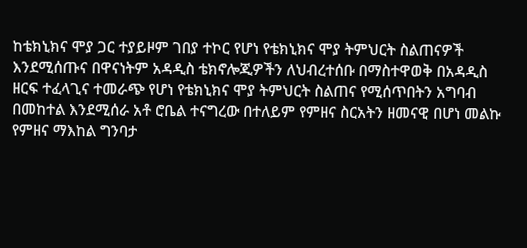ከቴክኒክና ሞያ ጋር ተያይዞም ገበያ ተኮር የሆነ የቴክኒክና ሞያ ትምህርት ስልጠናዎች እንደሚሰጡና በዋናነትም አዳዲስ ቴክኖሎጂዎችን ለህብረተሰቡ በማስተዋወቅ በአዳዲስ ዘርፍ ተፈላጊና ተመራጭ የሆነ የቴክኒክና ሞያ ትምህርት ስልጠና የሚሰጥበትን አግባብ በመከተል እንደሚሰራ አቶ ሮቤል ተናግረው በተለይም የምዘና ስርአትን ዘመናዊ በሆነ መልኩ የምዘና ማእከል ግንባታ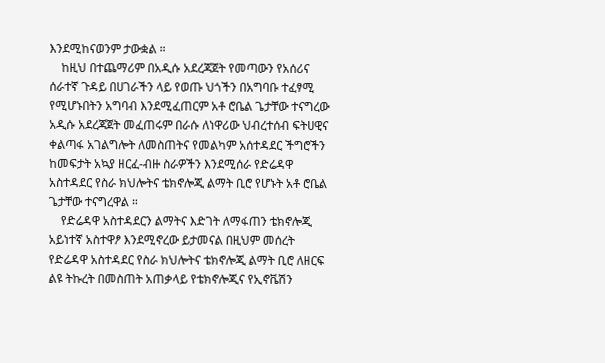እንደሚከናወንም ታውቋል ።
    ከዚህ በተጨማሪም በአዲሱ አደረጃጀት የመጣውን የአሰሪና ሰራተኛ ጉዳይ በሀገራችን ላይ የወጡ ህጎችን በአግባቡ ተፈፃሚ የሚሆኑበትን አግባብ እንደሚፈጠርም አቶ ሮቤል ጌታቸው ተናግረው አዲሱ አደረጃጀት መፈጠሩም በራሱ ለነዋሪው ህብረተሰብ ፍትሀዊና ቀልጣፋ አገልግሎት ለመስጠትና የመልካም አሰተዳደር ችግሮችን ከመፍታት አኳያ ዘርፈ-ብዙ ስራዎችን እንደሚሰራ የድሬዳዋ አስተዳደር የስራ ክህሎትና ቴክኖሎጂ ልማት ቢሮ የሆኑት አቶ ሮቤል ጌታቸው ተናግረዋል ።
    የድሬዳዋ አስተዳደርን ልማትና እድገት ለማፋጠን ቴክኖሎጂ አይነተኛ አስተዋፆ እንደሚኖረው ይታመናል በዚህም መሰረት የድሬዳዋ አስተዳደር የስራ ክህሎትና ቴክኖሎጂ ልማት ቢሮ ለዘርፍ ልዩ ትኩረት በመስጠት አጠቃላይ የቴክኖሎጂና የኢኖቬሽን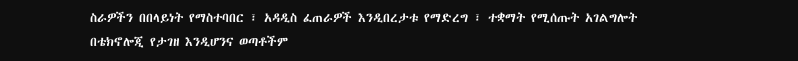ስራዎችን በበላይነት የማስተባበር ፣ አዳዲስ ፈጠራዎች እንዲበረታቱ የማድረግ ፣ ተቋማት የሚሰጡት አገልግሎት በቴክኖሎጂ የታገዘ እንዲሆንና ወጣቶችም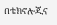በቴክኖሎጂና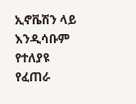ኢኖቬሽን ላይ እንዲሳቡም የተለያዩ የፈጠራ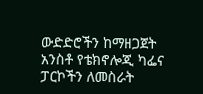ውድድሮችን ከማዘጋጀት አንስቶ የቴክኖሎጂ ካፌና ፓርኮችን ለመስራት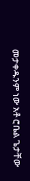መታቀዱንም ነው አቶ ሮቤል ጌታቸው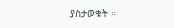ያስታወቁት ።